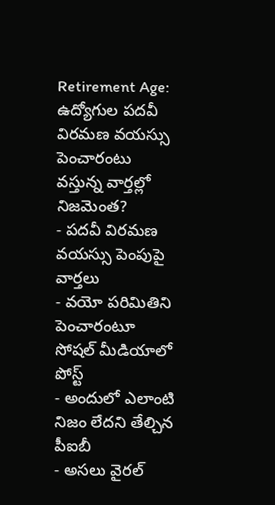Retirement Age: ఉద్యోగుల పదవీ విరమణ వయస్సు పెంచారంటు వస్తున్న వార్తల్లో నిజమెంత?
- పదవీ విరమణ వయస్సు పెంపుపై వార్తలు
- వయో పరిమితిని పెంచారంటూ సోషల్ మీడియాలో పోస్ట్
- అందులో ఎలాంటి నిజం లేదని తేల్చిన పీఐబీ
- అసలు వైరల్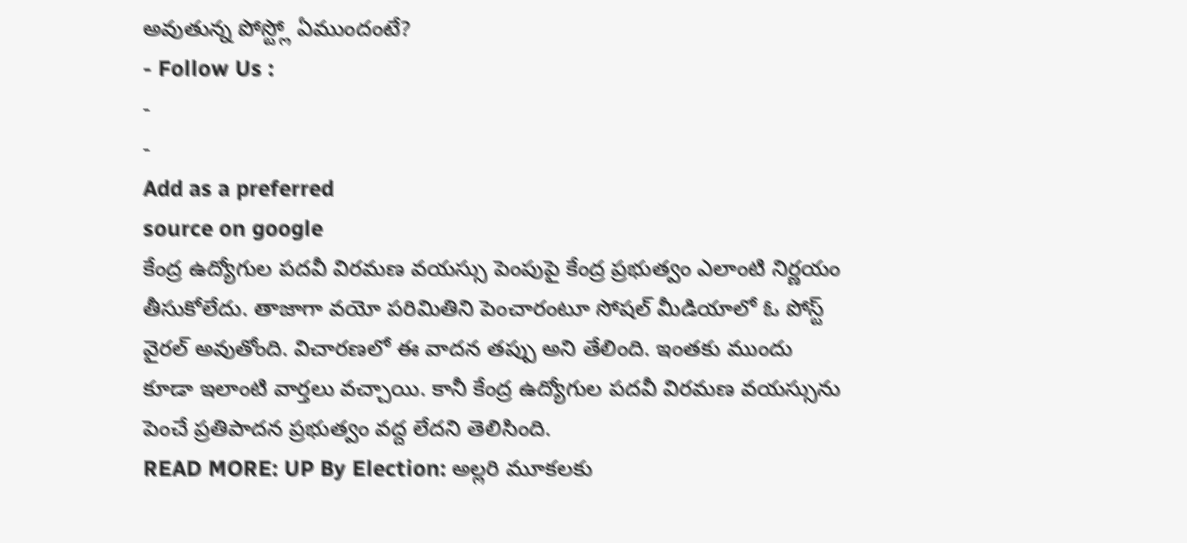అవుతున్న పోస్ట్లో ఏముందంటే?
- Follow Us :
-
-
Add as a preferred
source on google
కేంద్ర ఉద్యోగుల పదవీ విరమణ వయస్సు పెంపుపై కేంద్ర ప్రభుత్వం ఎలాంటి నిర్ణయం తీసుకోలేదు. తాజాగా వయో పరిమితిని పెంచారంటూ సోషల్ మీడియాలో ఓ పోస్ట్ వైరల్ అవుతోంది. విచారణలో ఈ వాదన తప్పు అని తేలింది. ఇంతకు ముందు కూడా ఇలాంటి వార్తలు వచ్చాయి. కానీ కేంద్ర ఉద్యోగుల పదవీ విరమణ వయస్సును పెంచే ప్రతిపాదన ప్రభుత్వం వద్ద లేదని తెలిసింది.
READ MORE: UP By Election: అల్లరి మూకలకు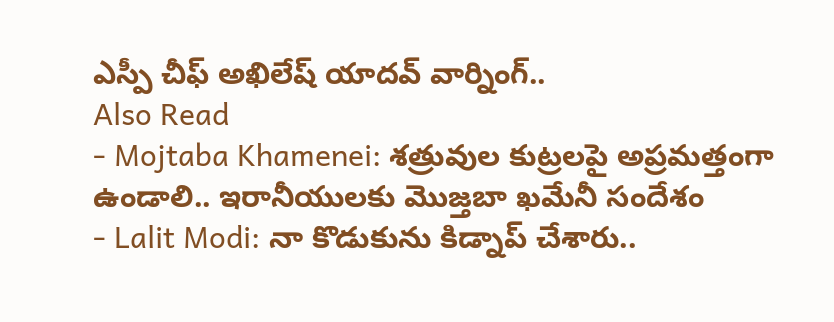ఎస్పీ చీఫ్ అఖిలేష్ యాదవ్ వార్నింగ్..
Also Read
- Mojtaba Khamenei: శత్రువుల కుట్రలపై అప్రమత్తంగా ఉండాలి.. ఇరానీయులకు మొజ్తబా ఖమేనీ సందేశం
- Lalit Modi: నా కొడుకును కిడ్నాప్ చేశారు..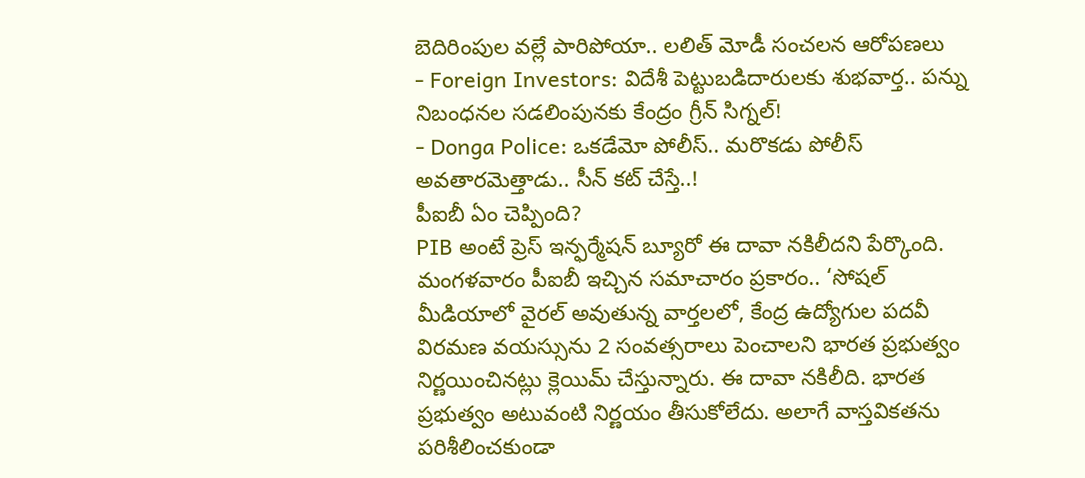బెదిరింపుల వల్లే పారిపోయా.. లలిత్ మోడీ సంచలన ఆరోపణలు
- Foreign Investors: విదేశీ పెట్టుబడిదారులకు శుభవార్త.. పన్ను నిబంధనల సడలింపునకు కేంద్రం గ్రీన్ సిగ్నల్!
- Donga Police: ఒకడేమో పోలీస్.. మరొకడు పోలీస్ అవతారమెత్తాడు.. సీన్ కట్ చేస్తే..!
పీఐబీ ఏం చెప్పింది?
PIB అంటే ప్రెస్ ఇన్ఫర్మేషన్ బ్యూరో ఈ దావా నకిలీదని పేర్కొంది. మంగళవారం పీఐబీ ఇచ్చిన సమాచారం ప్రకారం.. ‘సోషల్ మీడియాలో వైరల్ అవుతున్న వార్తలలో, కేంద్ర ఉద్యోగుల పదవీ విరమణ వయస్సును 2 సంవత్సరాలు పెంచాలని భారత ప్రభుత్వం నిర్ణయించినట్లు క్లెయిమ్ చేస్తున్నారు. ఈ దావా నకిలీది. భారత ప్రభుత్వం అటువంటి నిర్ణయం తీసుకోలేదు. అలాగే వాస్తవికతను పరిశీలించకుండా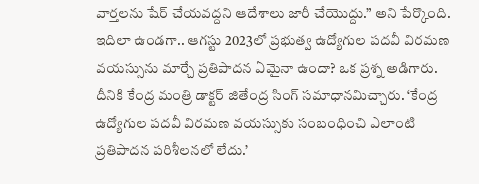వార్తలను షేర్ చేయవద్దని ఆదేశాలు జారీ చేయొద్దు.” అని పేర్కొంది. ఇదిలా ఉండగా.. ఆగస్టు 2023లో ప్రభుత్వ ఉద్యోగుల పదవీ విరమణ వయస్సును మార్చే ప్రతిపాదన ఏమైనా ఉందా? ఒక ప్రశ్న అడిగారు. దీనికి కేంద్ర మంత్రి డాక్టర్ జితేంద్ర సింగ్ సమాధానమిచ్చారు. ‘కేంద్ర ఉద్యోగుల పదవీ విరమణ వయస్సుకు సంబంధించి ఎలాంటి ప్రతిపాదన పరిశీలనలో లేదు.’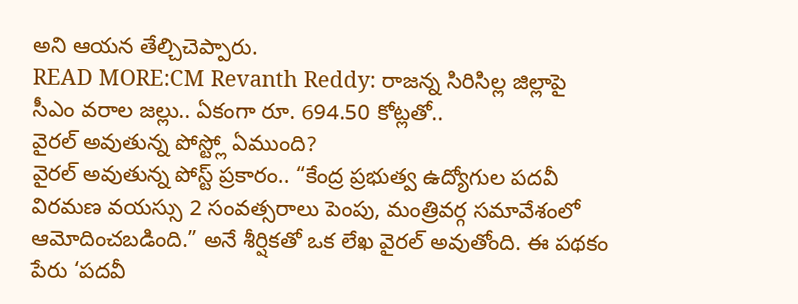అని ఆయన తేల్చిచెప్పారు.
READ MORE:CM Revanth Reddy: రాజన్న సిరిసిల్ల జిల్లాపై సీఎం వరాల జల్లు.. ఏకంగా రూ. 694.50 కోట్లతో..
వైరల్ అవుతున్న పోస్ట్లో ఏముంది?
వైరల్ అవుతున్న పోస్ట్ ప్రకారం.. “కేంద్ర ప్రభుత్వ ఉద్యోగుల పదవీ విరమణ వయస్సు 2 సంవత్సరాలు పెంపు, మంత్రివర్గ సమావేశంలో ఆమోదించబడింది.” అనే శీర్షికతో ఒక లేఖ వైరల్ అవుతోంది. ఈ పథకం పేరు ‘పదవీ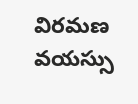విరమణ వయస్సు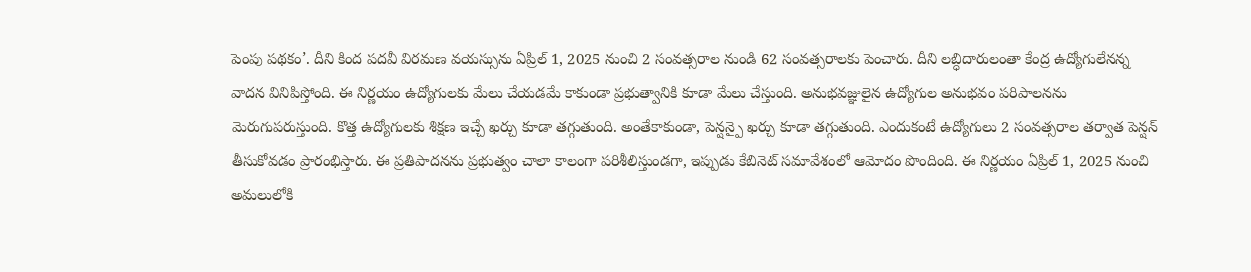పెంపు పథకం’. దీని కింద పదవీ విరమణ వయస్సును ఏప్రిల్ 1, 2025 నుంచి 2 సంవత్సరాల నుండి 62 సంవత్సరాలకు పెంచారు. దీని లబ్ధిదారులంతా కేంద్ర ఉద్యోగులేనన్న వాదన వినిపిస్తోంది. ఈ నిర్ణయం ఉద్యోగులకు మేలు చేయడమే కాకుండా ప్రభుత్వానికి కూడా మేలు చేస్తుంది. అనుభవజ్ఞులైన ఉద్యోగుల అనుభవం పరిపాలనను మెరుగుపరుస్తుంది. కొత్త ఉద్యోగులకు శిక్షణ ఇచ్చే ఖర్చు కూడా తగ్గుతుంది. అంతేకాకుండా, పెన్షన్పై ఖర్చు కూడా తగ్గుతుంది. ఎందుకంటే ఉద్యోగులు 2 సంవత్సరాల తర్వాత పెన్షన్ తీసుకోవడం ప్రారంభిస్తారు. ఈ ప్రతిపాదనను ప్రభుత్వం చాలా కాలంగా పరిశీలిస్తుండగా, ఇప్పుడు కేబినెట్ సమావేశంలో ఆమోదం పొందింది. ఈ నిర్ణయం ఏప్రిల్ 1, 2025 నుంచి అమలులోకి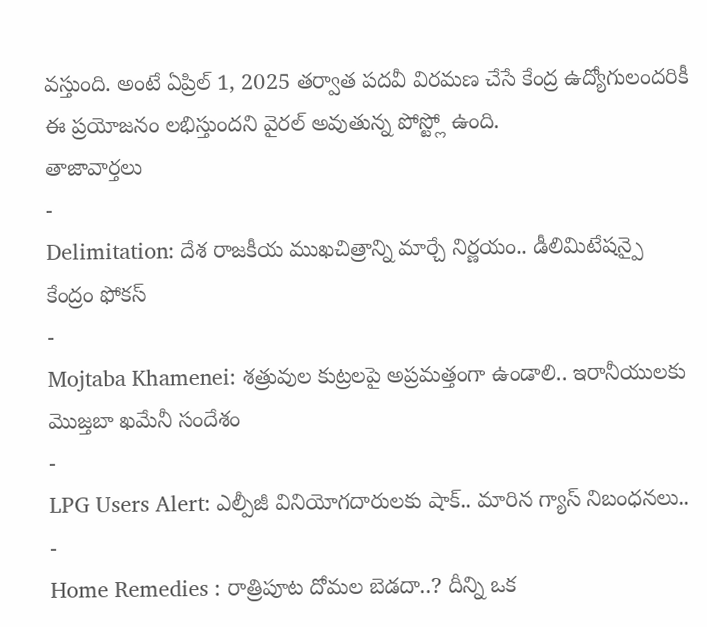వస్తుంది. అంటే ఏప్రిల్ 1, 2025 తర్వాత పదవీ విరమణ చేసే కేంద్ర ఉద్యోగులందరికీ ఈ ప్రయోజనం లభిస్తుందని వైరల్ అవుతున్న పోస్ట్లో ఉంది.
తాజావార్తలు
-
Delimitation: దేశ రాజకీయ ముఖచిత్రాన్ని మార్చే నిర్ణయం.. డీలిమిటేషన్పై కేంద్రం ఫోకస్
-
Mojtaba Khamenei: శత్రువుల కుట్రలపై అప్రమత్తంగా ఉండాలి.. ఇరానీయులకు మొజ్తబా ఖమేనీ సందేశం
-
LPG Users Alert: ఎల్పీజీ వినియోగదారులకు షాక్.. మారిన గ్యాస్ నిబంధనలు..
-
Home Remedies : రాత్రిపూట దోమల బెడదా..? దీన్ని ఒక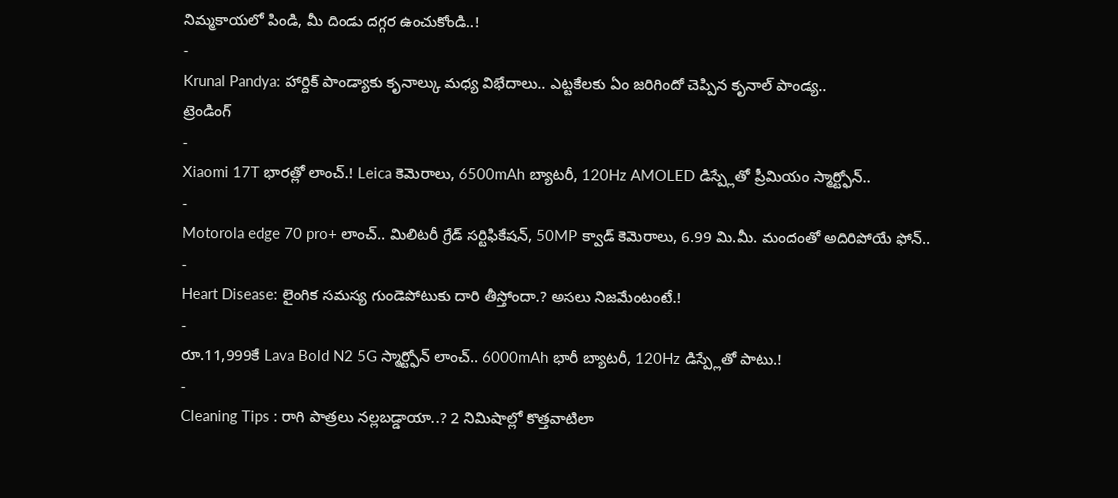నిమ్మకాయలో పిండి, మీ దిండు దగ్గర ఉంచుకోండి..!
-
Krunal Pandya: హార్దిక్ పాండ్యాకు కృనాల్కు మధ్య విభేదాలు.. ఎట్టకేలకు ఏం జరిగిందో చెప్పిన కృనాల్ పాండ్య..
ట్రెండింగ్
-
Xiaomi 17T భారత్లో లాంచ్.! Leica కెమెరాలు, 6500mAh బ్యాటరీ, 120Hz AMOLED డిస్ప్లేతో ప్రీమియం స్మార్ట్ఫోన్..
-
Motorola edge 70 pro+ లాంచ్.. మిలిటరీ గ్రేడ్ సర్టిఫికేషన్, 50MP క్వాడ్ కెమెరాలు, 6.99 మి.మీ. మందంతో అదిరిపోయే ఫోన్..
-
Heart Disease: లైంగిక సమస్య గుండెపోటుకు దారి తీస్తోందా.? అసలు నిజమేంటంటే.!
-
రూ.11,999కే Lava Bold N2 5G స్మార్ట్ఫోన్ లాంచ్.. 6000mAh భారీ బ్యాటరీ, 120Hz డిస్ప్లేతో పాటు.!
-
Cleaning Tips : రాగి పాత్రలు నల్లబడ్డాయా..? 2 నిమిషాల్లో కొత్తవాటిలా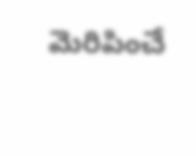మెరిపించే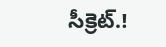సీక్రెట్.!